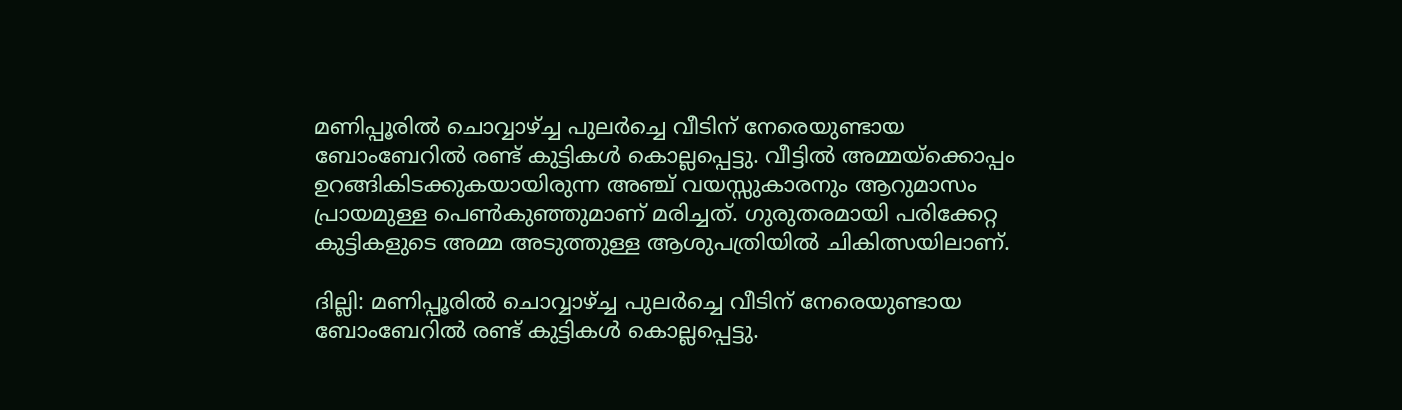മണിപ്പൂരില്‍ ചൊവ്വാഴ്ച്ച പുലർച്ചെ വീടിന് നേരെയുണ്ടായ ബോംബേറില്‍ രണ്ട് കുട്ടികള്‍ കൊല്ലപ്പെട്ടു. വീട്ടിൽ അമ്മയ്ക്കൊപ്പം ഉറങ്ങികിടക്കുകയായിരുന്ന അഞ്ച് വയസ്സുകാരനും ആറുമാസം പ്രായമുള്ള പെണ്‍കുഞ്ഞുമാണ് മരിച്ചത്. ഗുരുതരമായി പരിക്കേറ്റ കുട്ടികളുടെ അമ്മ അടുത്തുള്ള ആശുപത്രിയിൽ ചികിത്സയിലാണ്.

ദില്ലി: മണിപ്പൂരില്‍ ചൊവ്വാഴ്ച്ച പുലർച്ചെ വീടിന് നേരെയുണ്ടായ ബോംബേറില്‍ രണ്ട് കുട്ടികള്‍ കൊല്ലപ്പെട്ടു.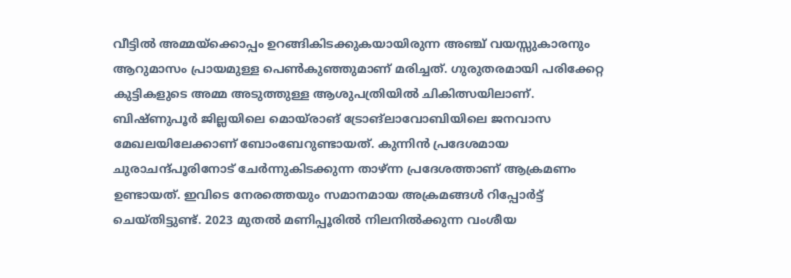വീട്ടിൽ അമ്മയ്ക്കൊപ്പം ഉറങ്ങികിടക്കുകയായിരുന്ന അഞ്ച് വയസ്സുകാരനും ആറുമാസം പ്രായമുള്ള പെണ്‍കുഞ്ഞുമാണ് മരിച്ചത്. ഗുരുതരമായി പരിക്കേറ്റ കുട്ടികളുടെ അമ്മ അടുത്തുള്ള ആശുപത്രിയിൽ ചികിത്സയിലാണ്. ബിഷ്ണുപൂര്‍ ജില്ലയിലെ മൊയ്രാങ് ട്രോങ്ലാവോബിയിലെ ജനവാസ മേഖലയിലേക്കാണ് ബോംബേറുണ്ടായത്. കുന്നിന്‍ പ്രദേശമായ ചുരാചന്ദ്പൂരിനോട് ചേര്‍ന്നുകിടക്കുന്ന താഴ്ന്ന പ്രദേശത്താണ് ആക്രമണം ഉണ്ടായത്. ഇവിടെ നേരത്തെയും സമാനമായ അക്രമങ്ങള്‍ റിപ്പോര്‍ട്ട് ചെയ്തിട്ടുണ്ട്. 2023 മുതല്‍ മണിപ്പൂരില്‍ നിലനില്‍ക്കുന്ന വംശീയ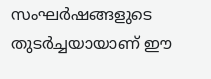സംഘര്‍ഷങ്ങളുടെ തുടര്‍ച്ചയായാണ് ഈ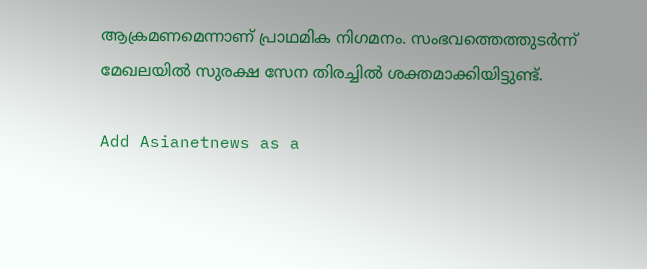ആക്രമണമെന്നാണ് പ്രാഥമിക നിഗമനം. സംഭവത്തെത്തുടര്‍ന്ന് മേഖലയില്‍ സുരക്ഷ സേന തിരച്ചില്‍ ശക്തമാക്കിയിട്ടുണ്ട്.

Add Asianetnews as a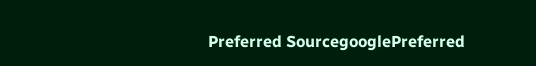Preferred SourcegooglePreferred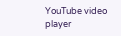YouTube video player